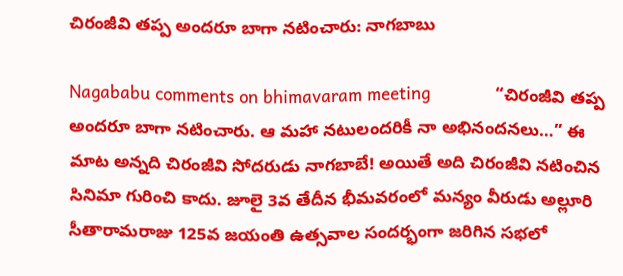చిరంజీవి తప్ప అందరూ బాగా నటించారు: నాగబాబు

Nagababu comments on bhimavaram meeting             “చిరంజీవి తప్ప అందరూ బాగా నటించారు. ఆ మహా నటులందరికీ నా అభినందనలు…” ఈ మాట అన్నది చిరంజీవి సోదరుడు నాగబాబే! అయితే అది చిరంజీవి నటించిన సినిమా గురించి కాదు. జూలై 3వ తేదీన భీమవరంలో మన్యం వీరుడు అల్లూరి సీతారామరాజు 125వ జయంతి ఉత్సవాల సందర్భంగా జరిగిన సభలో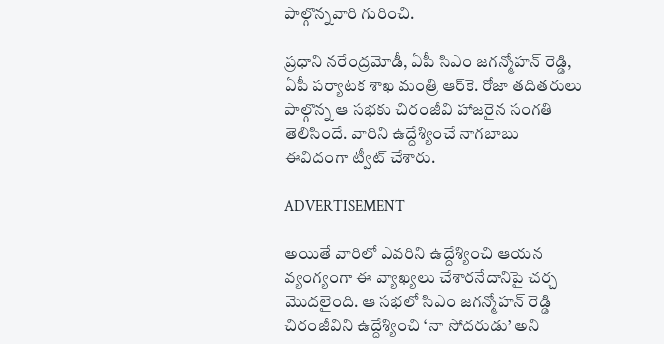పాల్గొన్నవారి గురించి.

ప్రధాని నరేంద్రమోడీ, ఏపీ సిఎం జగన్మోహన్ రెడ్డి, ఏపీ పర్యాటక శాఖ మంత్రి ఆర్‌కె. రోజా తదితరులు పాల్గొన్న ఆ సభకు చిరంజీవి హాజరైన సంగతి తెలిసిందే. వారిని ఉద్దేశ్యించే నాగబాబు ఈవిదంగా ట్వీట్ చేశారు.

ADVERTISEMENT

అయితే వారిలో ఎవరిని ఉద్దేశ్యించి ఆయన వ్యంగ్యంగా ఈ వ్యాఖ్యలు చేశారనేదానిపై చర్చ మొదలైంది. ఆ సభలో సిఎం జగన్మోహన్ రెడ్డి చిరంజీవిని ఉద్దేశ్యించి ‘నా సోదరుడు’ అని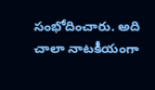సంభోదించారు. అది చాలా నాటకీయంగా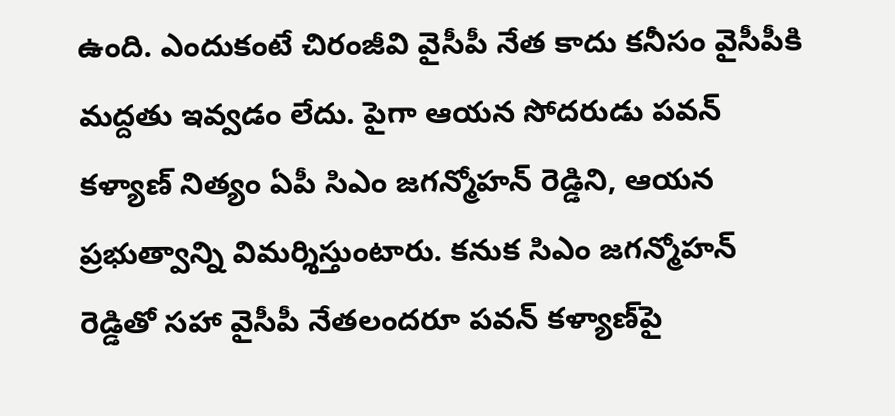ఉంది. ఎందుకంటే చిరంజీవి వైసీపీ నేత కాదు కనీసం వైసీపీకి మద్దతు ఇవ్వడం లేదు. పైగా ఆయన సోదరుడు పవన్ కళ్యాణ్‌ నిత్యం ఏపీ సిఎం జగన్మోహన్ రెడ్డిని, ఆయన ప్రభుత్వాన్ని విమర్శిస్తుంటారు. కనుక సిఎం జగన్మోహన్ రెడ్డితో సహా వైసీపీ నేతలందరూ పవన్ కళ్యాణ్‌పై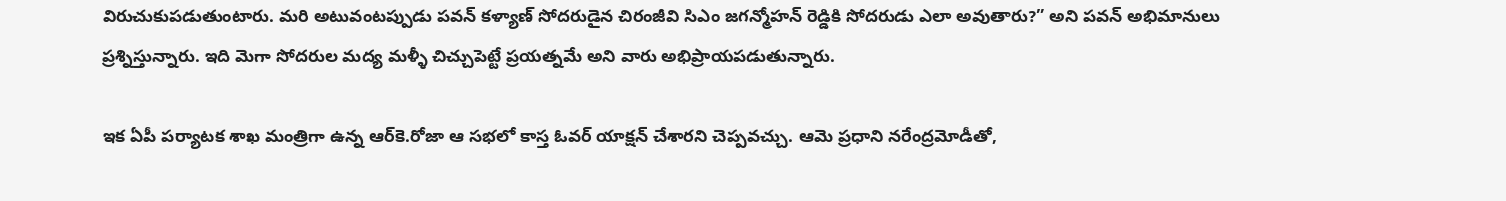విరుచుకుపడుతుంటారు. మరి అటువంటప్పుడు పవన్ కళ్యాణ్‌ సోదరుడైన చిరంజీవి సిఎం జగన్మోహన్ రెడ్డికి సోదరుడు ఎలా అవుతారు?” అని పవన్ అభిమానులు ప్రశ్నిస్తున్నారు. ఇది మెగా సోదరుల మద్య మళ్ళీ చిచ్చుపెట్టే ప్రయత్నమే అని వారు అభిప్రాయపడుతున్నారు.

ఇక ఏపీ పర్యాటక శాఖ మంత్రిగా ఉన్న ఆర్‌కె.రోజా ఆ సభలో కాస్త ఓవర్‌ యాక్షన్ చేశారని చెప్పవచ్చు. ఆమె ప్రధాని నరేంద్రమోడీతో,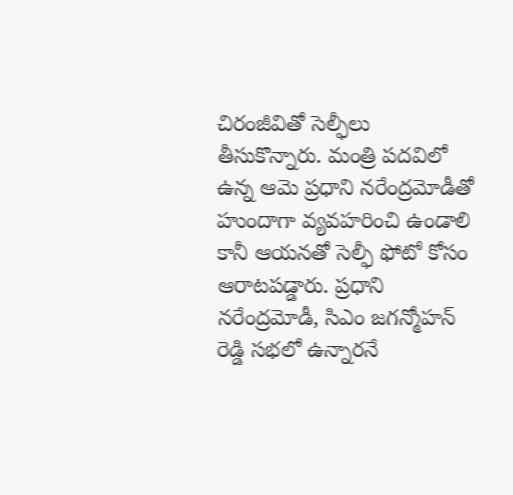చిరంజీవితో సెల్ఫీలు తీసుకొన్నారు. మంత్రి పదవిలో ఉన్న ఆమె ప్రధాని నరేంద్రమోడీతో హుందాగా వ్యవహరించి ఉండాలి కానీ ఆయనతో సెల్ఫీ ఫోటో కోసం ఆరాటపడ్డారు. ప్రధాని నరేంద్రమోడీ, సిఎం జగన్మోహన్ రెడ్డి సభలో ఉన్నారనే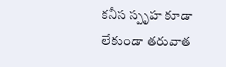కనీస స్పృహ కూడా లేకుండా తరువాత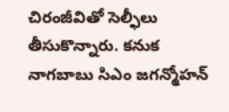చిరంజీవితో సెల్ఫీలు తీసుకొన్నారు. కనుక నాగబాబు సిఎం జగన్మోహన్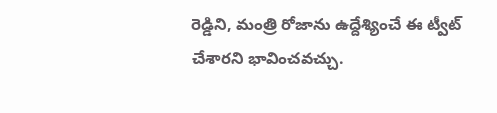రెడ్డిని, మంత్రి రోజాను ఉద్దేశ్యించే ఈ ట్వీట్ చేశారని భావించవచ్చు.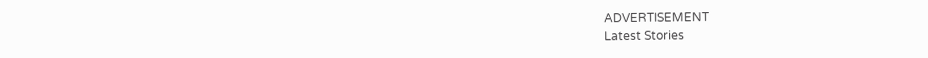ADVERTISEMENT
Latest Stories